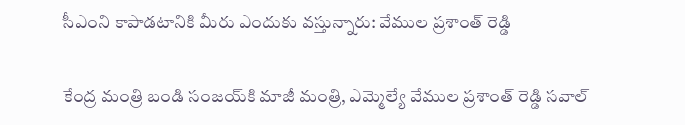సీఎంని కాపాడటానికి మీరు ఎందుకు వస్తున్నారు: వేముల ప్రశాంత్ రెడ్డి

కేంద్ర మంత్రి బండి సంజయ్‌కి మాజీ మంత్రి, ఎమ్మెల్యే వేముల ప్రశాంత్ రెడ్డి సవాల్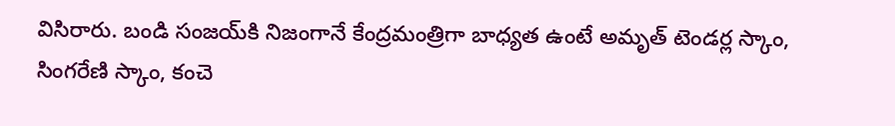విసిరారు. బండి సంజయ్‌కి నిజంగానే కేంద్రమంత్రిగా బాధ్యత ఉంటే అమృత్ టెండర్ల స్కాం, సింగరేణి స్కాం, కంచె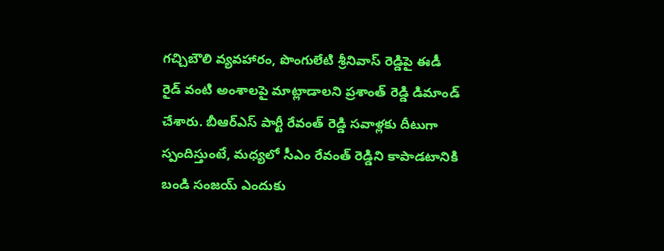గచ్చిబౌలి వ్యవహారం, పొంగులేటి శ్రీనివాస్ రెడ్డిపై ఈడీ రైడ్ వంటి అంశాలపై మాట్లాడాలని ప్రశాంత్ రెడ్డి డిమాండ్ చేశారు. బీఆర్ఎస్ పార్టీ రేవంత్ రెడ్డి సవాళ్లకు దీటుగా స్పందిస్తుంటే, మధ్యలో సీఎం రేవంత్ రెడ్డిని కాపాడటానికి బండి సంజయ్ ఎందుకు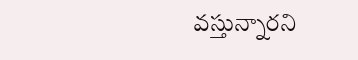వస్తున్నారని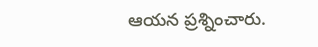ఆయన ప్రశ్నించారు.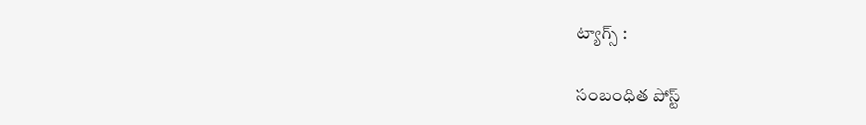ట్యాగ్స్ :

సంబంధిత పోస్ట్